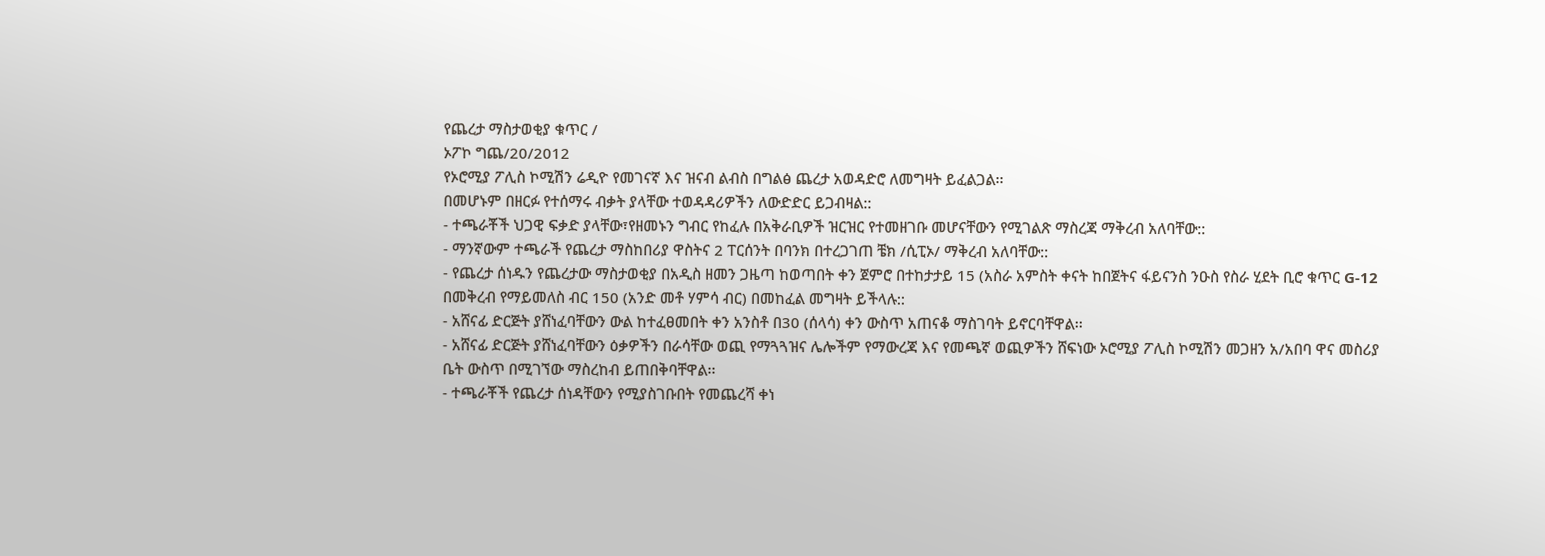የጨረታ ማስታወቂያ ቁጥር /
ኦፖኮ ግጨ/20/2012
የኦሮሚያ ፖሊስ ኮሚሽን ሬዲዮ የመገናኛ እና ዝናብ ልብስ በግልፅ ጨረታ አወዳድሮ ለመግዛት ይፈልጋል፡፡
በመሆኑም በዘርፉ የተሰማሩ ብቃት ያላቸው ተወዳዳሪዎችን ለውድድር ይጋብዛል::
- ተጫራቾች ህጋዊ ፍቃድ ያላቸው፣የዘመኑን ግብር የከፈሉ በአቅራቢዎች ዝርዝር የተመዘገቡ መሆናቸውን የሚገልጽ ማስረጃ ማቅረብ አለባቸው::
- ማንኛውም ተጫራች የጨረታ ማስከበሪያ ዋስትና 2 ፐርሰንት በባንክ በተረጋገጠ ቼክ /ሲፒኦ/ ማቅረብ አለባቸው::
- የጨረታ ሰነዱን የጨረታው ማስታወቂያ በአዲስ ዘመን ጋዜጣ ከወጣበት ቀን ጀምሮ በተከታታይ 15 (አስራ አምስት ቀናት ከበጀትና ፋይናንስ ንዑስ የስራ ሂደት ቢሮ ቁጥር G-12 በመቅረብ የማይመለስ ብር 150 (አንድ መቶ ሃምሳ ብር) በመከፈል መግዛት ይችላሉ::
- አሸናፊ ድርጅት ያሸነፈባቸውን ውል ከተፈፀመበት ቀን አንስቶ በ30 (ሰላሳ) ቀን ውስጥ አጠናቆ ማስገባት ይኖርባቸዋል፡፡
- አሸናፊ ድርጅት ያሸነፈባቸውን ዕቃዎችን በራሳቸው ወጪ የማጓጓዝና ሌሎችም የማውረጃ እና የመጫኛ ወጪዎችን ሸፍነው ኦሮሚያ ፖሊስ ኮሚሽን መጋዘን አ/አበባ ዋና መስሪያ ቤት ውስጥ በሚገኘው ማስረከብ ይጠበቅባቸዋል፡፡
- ተጫራቾች የጨረታ ሰነዳቸውን የሚያስገቡበት የመጨረሻ ቀነ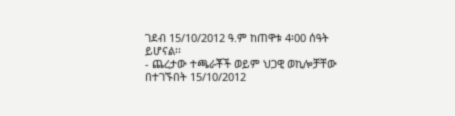ገደብ 15/10/2012 ዓ.ም ከጠዋቱ 4፡00 ሰዓት ይሆናል፡፡
- ጨረታው ተጫራቾች ወይም ህጋዊ ወኪሎቻቸው በተገኙበት 15/10/2012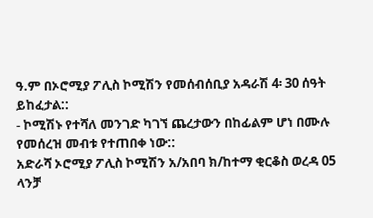ዓ.ም በኦሮሚያ ፖሊስ ኮሚሽን የመሰብሰቢያ አዳራሽ 4፡ 30 ሰዓት ይከፈታል::
- ኮሚሽኑ የተሻለ መንገድ ካገኘ ጨረታውን በከፊልም ሆነ በሙሉ የመሰረዝ መብቱ የተጠበቀ ነው::
አድራሻ ኦሮሚያ ፖሊስ ኮሚሽን አ/አበባ ክ/ከተማ ቂርቆስ ወረዳ 05
ላንቻ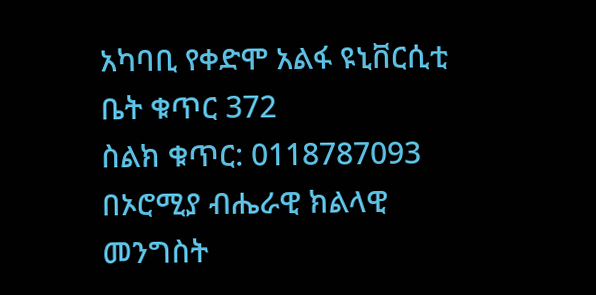አካባቢ የቀድሞ አልፋ ዩኒቨርሲቲ ቤት ቁጥር 372
ስልክ ቁጥር: 0118787093
በኦሮሚያ ብሔራዊ ክልላዊ
መንግስት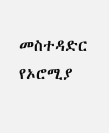መስተዳድር
የኦሮሚያ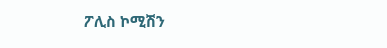ፖሊስ ኮሚሽን